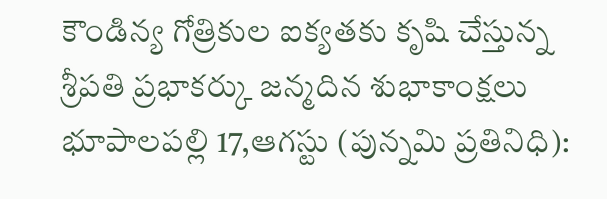కౌండిన్య గోత్రికుల ఐక్యతకు కృషి చేస్తున్న శ్రీపతి ప్రభాకర్కు జన్మదిన శుభాకాంక్షలు
భూపాలపల్లి 17,ఆగస్టు (పున్నమి ప్రతినిధి):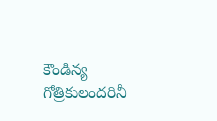కౌండిన్య గోత్రికులందరినీ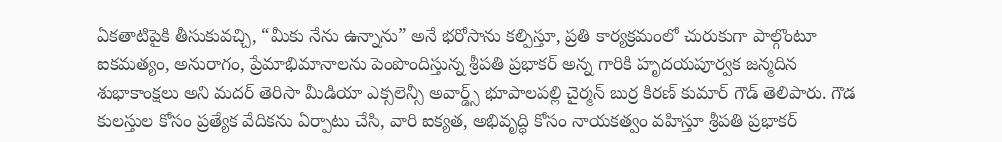ఏకతాటిపైకి తీసుకువచ్చి, “మీకు నేను ఉన్నాను” అనే భరోసాను కల్పిస్తూ, ప్రతి కార్యక్రమంలో చురుకుగా పాల్గొంటూ ఐకమత్యం, అనురాగం, ప్రేమాభిమానాలను పెంపొందిస్తున్న శ్రీపతి ప్రభాకర్ అన్న గారికి హృదయపూర్వక జన్మదిన శుభాకాంక్షలు అని మదర్ తెరిసా మీడియా ఎక్సలెన్సీ అవార్డ్స్ భూపాలపల్లి చైర్మన్ బుర్ర కిరణ్ కుమార్ గౌడ్ తెలిపారు. గౌడ కులస్తుల కోసం ప్రత్యేక వేదికను ఏర్పాటు చేసి, వారి ఐక్యత, అభివృద్ధి కోసం నాయకత్వం వహిస్తూ శ్రీపతి ప్రభాకర్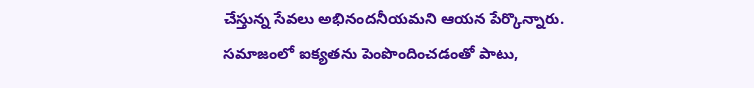చేస్తున్న సేవలు అభినందనీయమని ఆయన పేర్కొన్నారు. సమాజంలో ఐక్యతను పెంపొందించడంతో పాటు,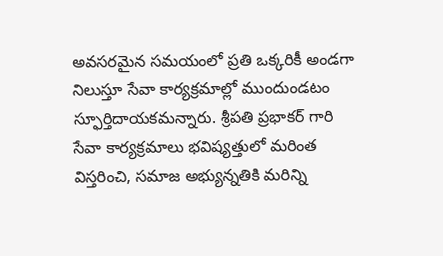అవసరమైన సమయంలో ప్రతి ఒక్కరికీ అండగా నిలుస్తూ సేవా కార్యక్రమాల్లో ముందుండటం స్ఫూర్తిదాయకమన్నారు. శ్రీపతి ప్రభాకర్ గారి సేవా కార్యక్రమాలు భవిష్యత్తులో మరింత విస్తరించి, సమాజ అభ్యున్నతికి మరిన్ని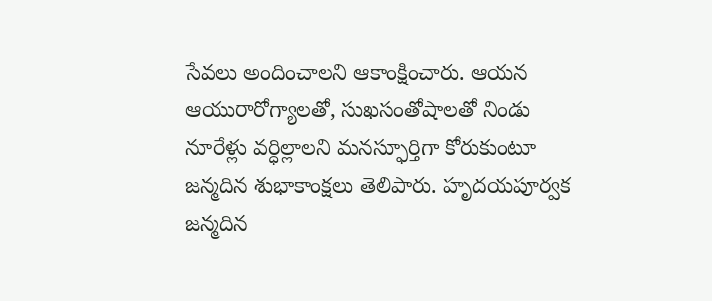సేవలు అందించాలని ఆకాంక్షించారు. ఆయన ఆయురారోగ్యాలతో, సుఖసంతోషాలతో నిండు నూరేళ్లు వర్ధిల్లాలని మనస్ఫూర్తిగా కోరుకుంటూ జన్మదిన శుభాకాంక్షలు తెలిపారు. హృదయపూర్వక జన్మదిన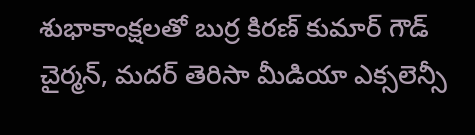శుభాకాంక్షలతో బుర్ర కిరణ్ కుమార్ గౌడ్ చైర్మన్, మదర్ తెరిసా మీడియా ఎక్సలెన్సీ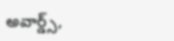అవార్డ్స్,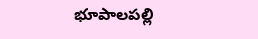భూపాలపల్లి